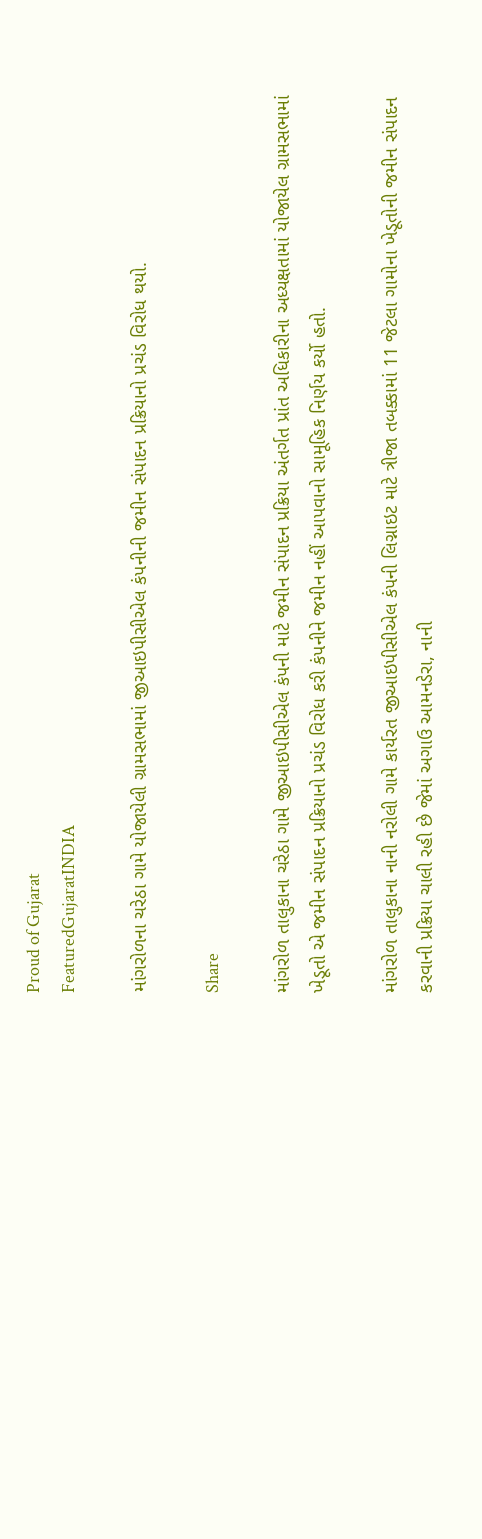Proud of Gujarat
FeaturedGujaratINDIA

માંગરોળના ચરેઠા ગામે યોજાયેલી ગ્રામસભામાં જીઆઇપીસીએલ કંપનીની જમીન સંપાદન પ્રક્રિયાનો પ્રચંડ વિરોધ થયો.

Share

માંગરોળ તાલુકાના ચરેઠા ગામે જીઆઇપીસીએલ કંપની માટે જમીન સંપાદન પ્રક્રિયા અંતર્ગત પ્રાંત અધિકારીના અધ્યક્ષતામાં યોજાયેલ ગ્રામસભામાં ખેડૂતો એ જમીન સંપાદન પ્રક્રિયાનો પ્રચંડ વિરોધ કરી કંપનીને જમીન નહીં આપવાનો સામૂહિક નિર્ણય કર્યો હતો.

માંગરોળ તાલુકાના નાની નરોલી ગામે કાર્યરત જીઆઇપીસીએલ કંપની લિગ્નાઇટ માટે ત્રીજા તબક્કામાં 11 જેટલા ગામોના ખેડૂતોની જમીન સંપાદન કરવાની પ્રક્રિયા ચાલી રહી છે જેમાં અગાઉ આમનડેરા, નાની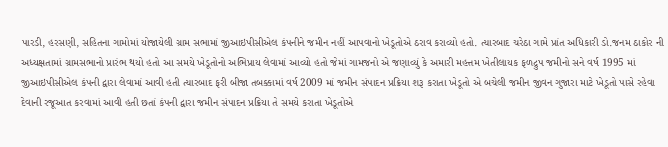પારડી, હરસણી, સહિતના ગામોમાં યોજાયેલી ગ્રામ સભામાં જીઆઇપીસીએલ કંપનીને જમીન નહીં આપવાનો ખેડૂતોએ ઠરાવ કરાવ્યો હતો. ત્યારબાદ ચરેઠા ગામે પ્રાંત અધિકારી ડો.જનમ ઠાકોર ની અધ્યક્ષતામાં ગ્રામસભાનો પ્રારંભ થયો હતો આ સમયે ખેડૂતોનો અભિપ્રાય લેવામાં આવ્યો હતો જેમાં ગામજનો એ જણાવ્યું કે અમારી મહત્તમ ખેતીલાયક ફળદ્રુપ જમીનો સને વર્ષ 1995 માં જીઆઇપીસીએલ કંપની દ્વારા લેવામાં આવી હતી ત્યારબાદ ફરી બીજા તબક્કામાં વર્ષ 2009 માં જમીન સંપાદન પ્રક્રિયા શરૂ કરાતા ખેડૂતો એ બચેલી જમીન જીવન ગુજારા માટે ખેડૂતો પાસે રહેવા દેવાની રજૂઆત કરવામાં આવી હતી છતાં કંપની દ્વારા જમીન સંપાદન પ્રક્રિયા તે સમયે કરાતા ખેડૂતોએ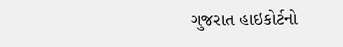ગુજરાત હાઇકોર્ટનો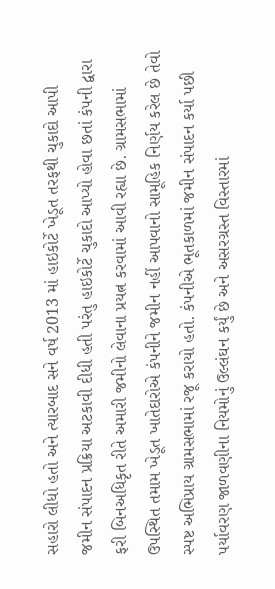સહારો લીધો હતો અને ત્યારબાદ સને વર્ષ 2013 માં હાઇકોર્ટે ખેડૂત તરફથી ચુકાદો આપી જમીન સંપાદન પ્રક્રિયા અટકાવી દીધી હતી પરંતુ હાઇકોર્ટે ચુકાદો આપ્યો હોવા છતાં કંપની દ્વારા ફરી બિનઅધિકૃત રીતે અમારી જમીનો લેવાના પ્રયત્ન કરવામાં આવી રહ્યા છે. ગ્રામસભામાં ઉપસ્થિત તમામ ખેડૂત ખાતેદારોએ કંપનીને જમીન નહીં આપવાનો સામૂહિક નિર્ણય કરેલ છે તેવો સ્પષ્ટ અભિપ્રાય ગ્રામસભામાં રજૂ કરાયો હતો. કંપનીએ ભૂતકાળમાં જમીન સંપાદન કર્યા પછી પર્યાવરણ જાળવણીના નિયમોનું ઉલ્લંઘન કર્યું છે અને અસરગ્રસ્ત વિસ્તારમાં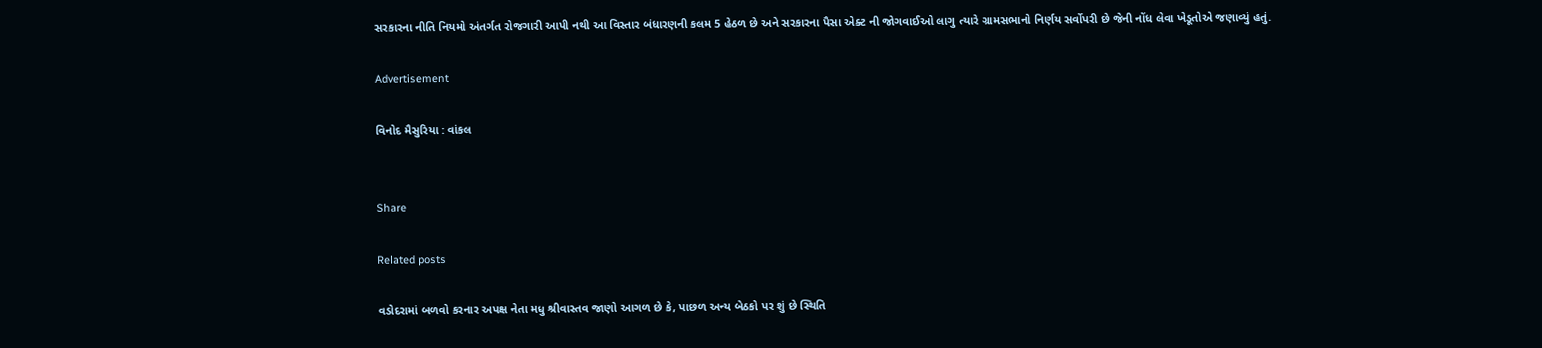સરકારના નીતિ નિયમો અંતર્ગત રોજગારી આપી નથી આ વિસ્તાર બંધારણની કલમ 5 હેઠળ છે અને સરકારના પૈસા એક્ટ ની જોગવાઈઓ લાગુ ત્યારે ગ્રામસભાનો નિર્ણય સર્વોપરી છે જેની નોંધ લેવા ખેડૂતોએ જણાવ્યું હતું.

Advertisement

વિનોદ મૈસુરિયા : વાંકલ


Share

Related posts

વડોદરામાં બળવો કરનાર અપક્ષ નેતા મધુ શ્રીવાસ્તવ જાણો આગળ છે કે, પાછળ અન્ય બેઠકો પર શું છે સ્થિતિ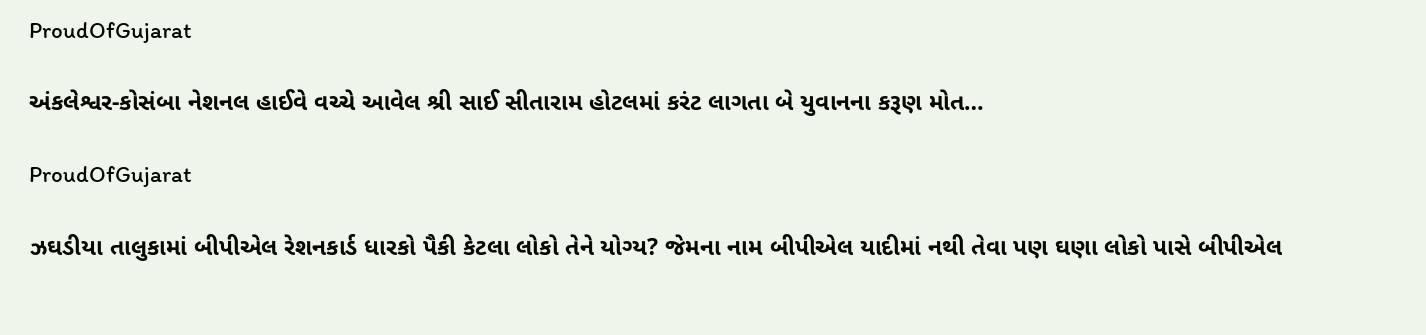ProudOfGujarat

અંકલેશ્વર-કોસંબા નેશનલ હાઈવે વચ્ચે આવેલ શ્રી સાઈ સીતારામ હોટલમાં કરંટ લાગતા બે યુવાનના કરૂણ મોત…

ProudOfGujarat

ઝઘડીયા તાલુકામાં બીપીએલ રેશનકાર્ડ ધારકો પૈકી કેટલા લોકો તેને યોગ્ય? જેમના નામ બીપીએલ યાદીમાં નથી તેવા પણ ઘણા લોકો પાસે બીપીએલ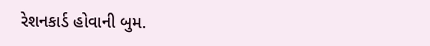રેશનકાર્ડ હોવાની બુમ.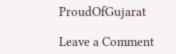ProudOfGujarat

Leave a Comment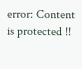error: Content is protected !!